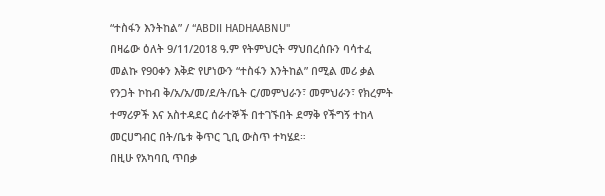“ተስፋን እንትከል” / “ABDII HADHAABNU"
በዛሬው ዕለት 9/11/2018 ዓ.ም የትምህርት ማህበረሰቡን ባሳተፈ መልኩ የ90ቀን እቅድ የሆነውን “ተስፋን እንትከል” በሚል መሪ ቃል የንጋት ኮከብ ቅ/አ/አ/መ/ደ/ት/ቤት ር/መምህራን፣ መምህራን፣ የክረምት ተማሪዎች እና አስተዳደር ሰራተኞች በተገኙበት ደማቅ የችግኝ ተከላ መርሀግብር በት/ቤቱ ቅጥር ጊቢ ውስጥ ተካሄደ።
በዚሁ የአካባቢ ጥበቃ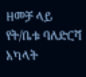ዘመቻ ላይ የት/ቤቱ ባለድርሻ አካላት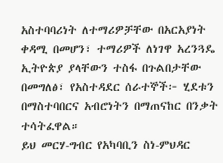አስተባባሪነት ለተማሪዎቻቸው በአርአያነት ቀዳሚ በመሆን፣ ተማሪዎች ለነገዋ አረንጓዴ ኢትዮጵያ ያላቸውን ተስፋ በጉልበታቸው በመግለፅ፣ የአስተዳደር ሰራተኞች፦ ሂደቱን በማስተባበርና አብሮነትን በማጠናከር በንቃት ተሳትፈዋል።
ይህ መርሃ-ግብር የአካባቢን ስነ-ምህዳር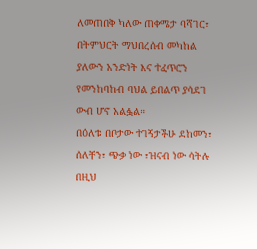ለመጠበቅ ካለው ጠቀሜታ ባሻገር፣ በትምህርት ማህበረሰብ መካከል ያለውን አንድነት እና ተፈጥሮን የመንከባከብ ባህል ይበልጥ ያሳደገ ውብ ሆኖ አልፏል።
በዕለቱ በቦታው ተገኝታችሁ ደከመን፣ ሰለቸን፣ ጭቃ ነው ፣ዝናብ ነው ሳትሉ በዚህ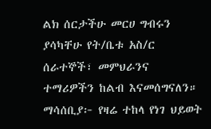ልክ ሰርታችሁ መርሀ ግብሩን ያሳካቸሁ የት/ቤቱ አስ/ር ሰራተኞች፣ መምህራንና ተማሪዎችን ከልብ እናመሰግናለን።
ማሳሰቢያ፦ የዛሬ ተከላ የነገ ህይወት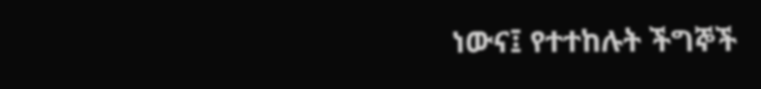ነውና፤ የተተከሉት ችግኞች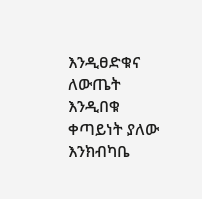እንዲፀድቁና ለውጤት እንዲበቁ ቀጣይነት ያለው እንክብካቤ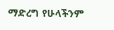ማድረግ የሁላችንም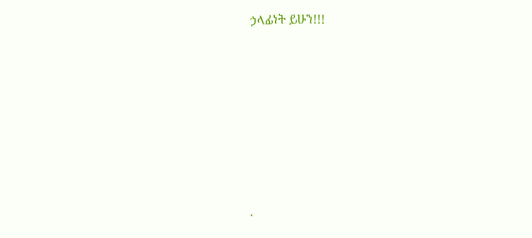ኃላፊነት ይሁን!!!










.